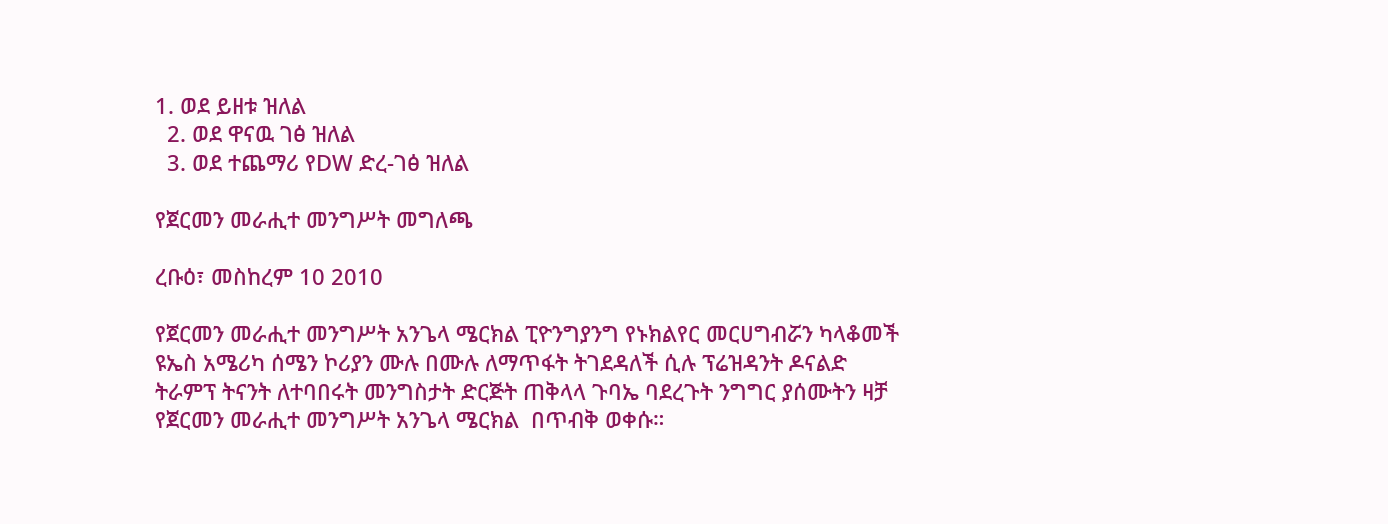1. ወደ ይዘቱ ዝለል
  2. ወደ ዋናዉ ገፅ ዝለል
  3. ወደ ተጨማሪ የDW ድረ-ገፅ ዝለል

የጀርመን መራሒተ መንግሥት መግለጫ

ረቡዕ፣ መስከረም 10 2010

የጀርመን መራሒተ መንግሥት አንጌላ ሜርክል ፒዮንግያንግ የኑክልየር መርሀግብሯን ካላቆመች ዩኤስ አሜሪካ ሰሜን ኮሪያን ሙሉ በሙሉ ለማጥፋት ትገደዳለች ሲሉ ፕሬዝዳንት ዶናልድ ትራምፕ ትናንት ለተባበሩት መንግስታት ድርጅት ጠቅላላ ጉባኤ ባደረጉት ንግግር ያሰሙትን ዛቻ የጀርመን መራሒተ መንግሥት አንጌላ ሜርክል  በጥብቅ ወቀሱ።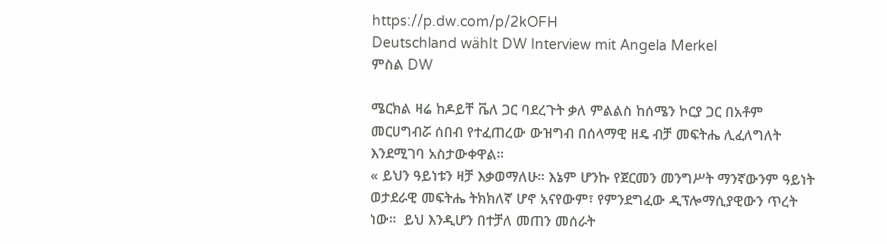https://p.dw.com/p/2kOFH
Deutschland wählt DW Interview mit Angela Merkel
ምስል DW

ሜርክል ዛሬ ከዶይቸ ቬለ ጋር ባደረጉት ቃለ ምልልስ ከሰሜን ኮርያ ጋር በአቶም መርሀግብሯ ሰበብ የተፈጠረው ውዝግብ በሰላማዊ ዘዴ ብቻ መፍትሔ ሊፈለግለት እንደሚገባ አስታውቀዋል።
« ይህን ዓይነቱን ዛቻ እቃወማለሁ። እኔም ሆንኩ የጀርመን መንግሥት ማንኛውንም ዓይነት ወታደራዊ መፍትሔ ትክክለኛ ሆኖ አናየውም፣ የምንደግፈው ዲፕሎማሲያዊውን ጥረት ነው።  ይህ እንዲሆን በተቻለ መጠን መሰራት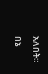አለበት። በኔ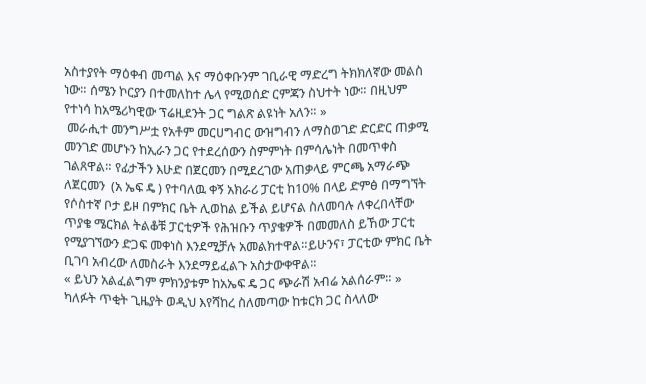አስተያየት ማዕቀብ መጣል እና ማዕቀቡንም ገቢራዊ ማድረግ ትክክለኛው መልስ ነው። ሰሜን ኮርያን በተመለከተ ሌላ የሚወሰድ ርምጃን ስህተት ነው። በዚህም የተነሳ ከአሜሪካዊው ፕሬዚደንት ጋር ግልጽ ልዩነት አለን። »
 መራሒተ መንግሥቷ የአቶም መርሀግብር ውዝግብን ለማስወገድ ድርድር ጠቃሚ መንገድ መሆኑን ከኢራን ጋር የተደረሰውን ስምምነት በምሳሌነት በመጥቀስ ገልጸዋል። የፊታችን እሁድ በጀርመን በሚደረገው አጠቃላይ ምርጫ አማራጭ ለጀርመን  (አ ኤፍ ዴ ) የተባለዉ ቀኝ አክራሪ ፓርቲ ከ10% በላይ ድምፅ በማግኘት የሶስተኛ ቦታ ይዞ በምክር ቤት ሊወከል ይችል ይሆናል ስለመባሉ ለቀረበላቸው ጥያቄ ሜርክል ትልቆቹ ፓርቲዎች የሕዝቡን ጥያቄዎች በመመለስ ይኸው ፓርቲ  የሚያገኘውን ድጋፍ መቀነስ እንደሚቻሉ አመልክተዋል።ይሁንና፣ ፓርቲው ምክር ቤት ቢገባ አብረው ለመስራት እንደማይፈልጉ አስታውቀዋል።
« ይህን አልፈልግም ምክንያቱም ከአኤፍ ዴ ጋር ጭራሽ አብሬ አልሰራም። »
ካለፉት ጥቂት ጊዜያት ወዲህ እየሻከረ ስለመጣው ከቱርክ ጋር ስላለው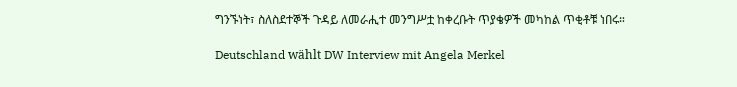ግንኙነት፣ ስለስደተኞች ጉዳይ ለመራሒተ መንግሥቷ ከቀረቡት ጥያቄዎች መካከል ጥቂቶቹ ነበሩ።

Deutschland wählt DW Interview mit Angela Merkel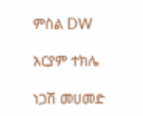ምስል DW

አርያም ተክሌ

ነጋሽ መሀመድ